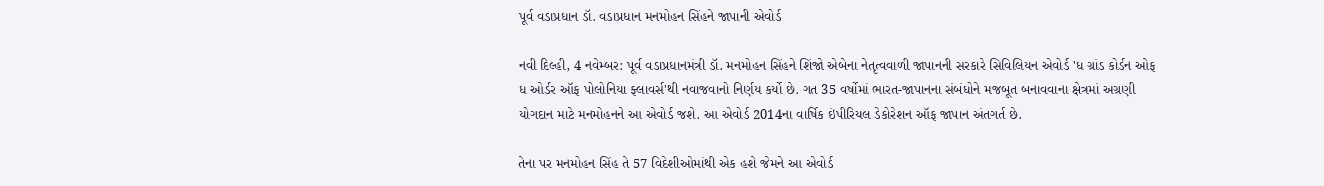પૂર્વ વડાપ્રધાન ડૉ. વડાપ્રધાન મનમોહન સિંહને જાપાની એવોર્ડ

નવી દિલ્હી, 4 નવેમ્બર: પૂર્વ વડાપ્રધાનમંત્રી ડૉ. મનમોહન સિંહને શિંજો એબેના નેતૃત્વવાળી જાપાનની સરકારે સિવિલિયન એવોર્ડ 'ધ ગ્રાંડ કોર્ડન ઓફ ધ ઓર્ડર ઑફ પોલોનિયા ફ્લાવર્સ'થી નવાજવાનો નિર્ણય કર્યો છે. ગત 35 વર્ષોમાં ભારત-જાપાનના સંબંધોને મજબૂત બનાવવાના ક્ષેત્રમાં અગ્રણી યોગદાન માટે મનમોહનને આ એવોર્ડ જશે. આ એવોર્ડ 2014ના વાર્ષિક ઇંપીરિયલ ડેકોરેશન ઑફ જાપાન અંતગર્ત છે.

તેના પર મનમોહન સિંહ તે 57 વિદેશીઓમાંથી એક હશે જેમને આ એવોર્ડ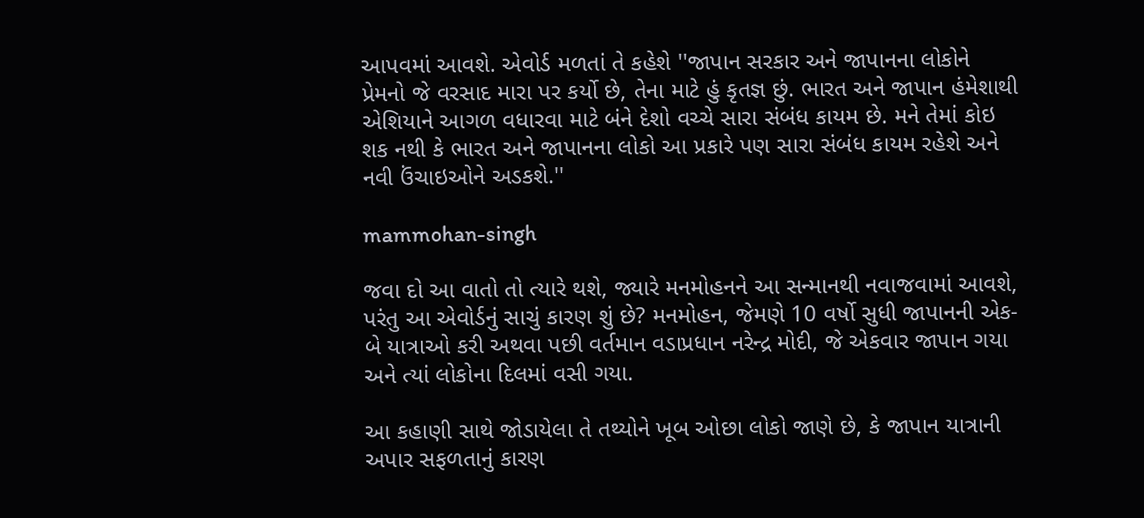આપવમાં આવશે. એવોર્ડ મળતાં તે કહેશે ''જાપાન સરકાર અને જાપાનના લોકોને પ્રેમનો જે વરસાદ મારા પર કર્યો છે, તેના માટે હું કૃતજ્ઞ છું. ભારત અને જાપાન હંમેશાથી એશિયાને આગળ વધારવા માટે બંને દેશો વચ્ચે સારા સંબંધ કાયમ છે. મને તેમાં કોઇ શક નથી કે ભારત અને જાપાનના લોકો આ પ્રકારે પણ સારા સંબંધ કાયમ રહેશે અને નવી ઉંચાઇઓને અડકશે.''

mammohan-singh

જવા દો આ વાતો તો ત્યારે થશે, જ્યારે મનમોહનને આ સન્માનથી નવાજવામાં આવશે, પરંતુ આ એવોર્ડનું સાચું કારણ શું છે? મનમોહન, જેમણે 10 વર્ષો સુધી જાપાનની એક-બે યાત્રાઓ કરી અથવા પછી વર્તમાન વડાપ્રધાન નરેન્દ્ર મોદી, જે એકવાર જાપાન ગયા અને ત્યાં લોકોના દિલમાં વસી ગયા.

આ કહાણી સાથે જોડાયેલા તે તથ્યોને ખૂબ ઓછા લોકો જાણે છે, કે જાપાન યાત્રાની અપાર સફળતાનું કારણ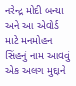નરેન્દ્ર મોદી બન્યા અને આ એવોર્ડ માટે મનમોહન સિંહનું નામ આવવું એક અલગ મુદ્દાને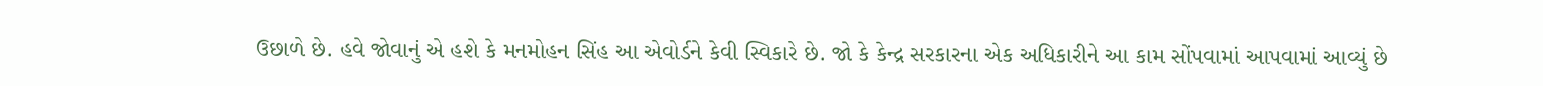ઉછાળે છે. હવે જોવાનું એ હશે કે મનમોહન સિંહ આ એવોર્ડને કેવી સ્વિકારે છે. જો કે કેન્દ્ર સરકારના એક અધિકારીને આ કામ સોંપવામાં આપવામાં આવ્યું છે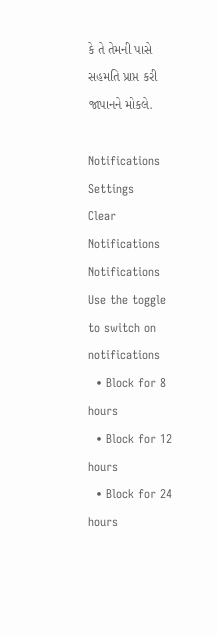કે તે તેમની પાસે સહમતિ પ્રાપ્ત કરી જાપાનને મોકલે.

Notifications
Settings
Clear Notifications
Notifications
Use the toggle to switch on notifications
  • Block for 8 hours
  • Block for 12 hours
  • Block for 24 hours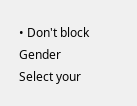• Don't block
Gender
Select your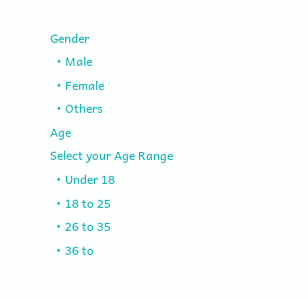Gender
  • Male
  • Female
  • Others
Age
Select your Age Range
  • Under 18
  • 18 to 25
  • 26 to 35
  • 36 to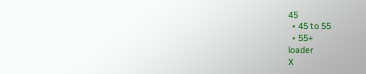45
  • 45 to 55
  • 55+
loader
X